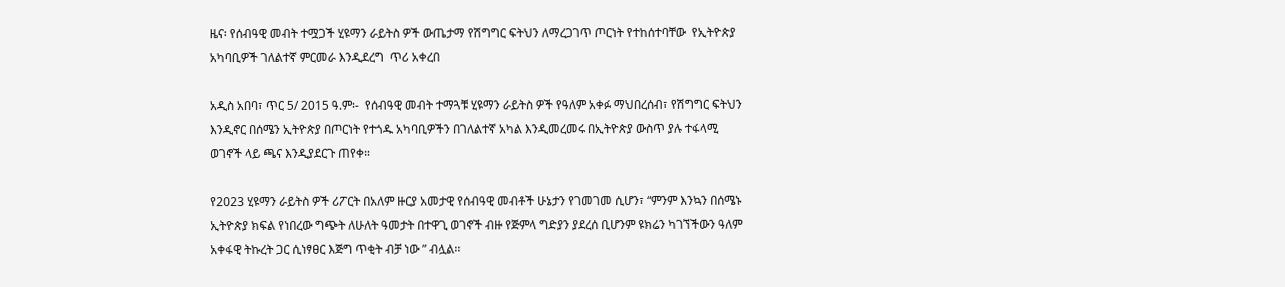ዜና፡ የሰብዓዊ መብት ተሟጋች ሂዩማን ራይትስ ዎች ውጤታማ የሽግግር ፍትህን ለማረጋገጥ ጦርነት የተከሰተባቸው  የኢትዮጵያ አካባቢዎች ገለልተኛ ምርመራ እንዲደረግ  ጥሪ አቀረበ

አዲስ አበባ፣ ጥር 5/ 2015 ዓ.ም፡-  የሰብዓዊ መብት ተማጓቹ ሂዩማን ራይትስ ዎች የዓለም አቀፉ ማህበረሰብ፣ የሽግግር ፍትህን እንዲኖር በሰሜን ኢትዮጵያ በጦርነት የተጎዱ አካባቢዎችን በገለልተኛ አካል እንዲመረመሩ በኢትዮጵያ ውስጥ ያሉ ተፋላሚ ወገኖች ላይ ጫና እንዲያደርጉ ጠየቀ።

የ2023 ሂዩማን ራይትስ ዎች ሪፖርት በአለም ዙርያ አመታዊ የሰብዓዊ መብቶች ሁኔታን የገመገመ ሲሆን፣ “ምንም እንኳን በሰሜኑ ኢትዮጵያ ክፍል የነበረው ግጭት ለሁለት ዓመታት በተዋጊ ወገኖች ብዙ የጅምላ ግድያን ያደረሰ ቢሆንም ዩክሬን ካገኘችውን ዓለም አቀፋዊ ትኩረት ጋር ሲነፃፀር እጅግ ጥቂት ብቻ ነው ” ብሏል፡፡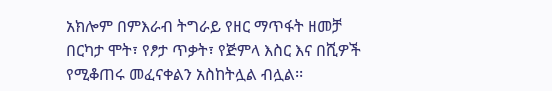አክሎም በምእራብ ትግራይ የዘር ማጥፋት ዘመቻ በርካታ ሞት፣ የፆታ ጥቃት፣ የጅምላ እስር እና በሺዎች የሚቆጠሩ መፈናቀልን አስከትሏል ብሏል፡፡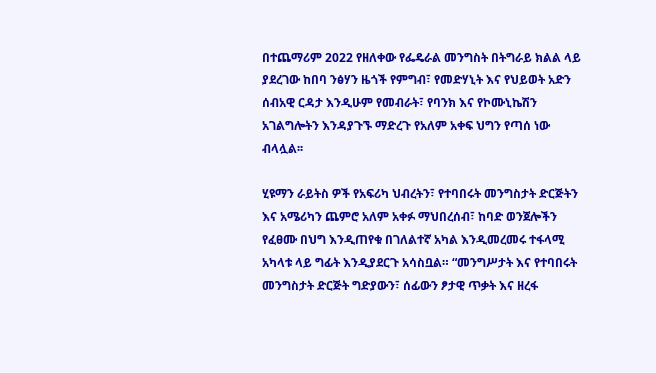በተጨማሪም 2022 የዘለቀው የፌዴራል መንግስት በትግራይ ክልል ላይ ያደረገው ከበባ ንፅሃን ዜጎች የምግብ፣ የመድሃኒት እና የህይወት አድን ሰብአዊ ርዳታ እንዲሁም የመብራት፣ የባንክ እና የኮሙኒኬሽን አገልግሎትን እንዳያጉኙ ማድረጉ የአለም አቀፍ ህግን የጣሰ ነው ብላሏል፡፡

ሂዩማን ራይትስ ዎች የአፍሪካ ህብረትን፣ የተባበሩት መንግስታት ድርጅትን እና አሜሪካን ጨምሮ አለም አቀፉ ማህበረሰብ፣ ከባድ ወንጀሎችን የፈፀሙ በህግ እንዲጠየቁ በገለልተኛ አካል እንዲመረመሩ ተፋላሚ አካላቱ ላይ ግፊት እንዲያደርጉ አሳስቧል። “መንግሥታት እና የተባበሩት መንግስታት ድርጅት ግድያውን፣ ሰፊውን ፆታዊ ጥቃት እና ዘረፋ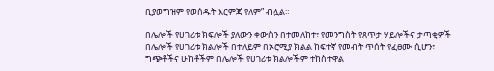ቢያወግዝም የወሰዱት እርምጃ የለም” ብሏል።

በሌሎች የሀገሪቱ ክፍሎች ያለውን ቀውስን በተመለከተ፣ የመንግስት የጸጥታ ሃይሎችና ታጣቂዎች በሌሎች የሀገሪቱ ክልሎች በተለይም በኦሮሚያ ክልል ከፍተኛ የመብት ጥሰት የፈፀሙ ሲሆን፣ ግጭቶችና ሁከቶችም በሌሎች የሀገሪቱ ክልሎችም ተከስተዋል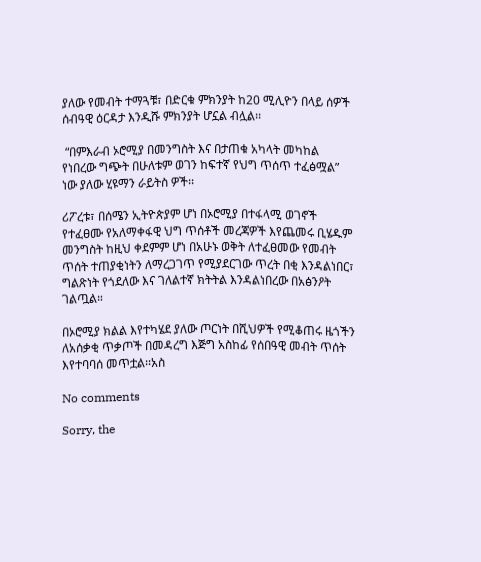ያለው የመብት ተማጓቹ፣ በድርቁ ምክንያት ከ20 ሚሊዮን በላይ ሰዎች ሰብዓዊ ዕርዳታ እንዲሹ ምክንያት ሆኗል ብሏል፡፡

 “በምእራብ ኦሮሚያ በመንግስት እና በታጠቁ አካላት መካከል የነበረው ግጭት በሁለቱም ወገን ከፍተኛ የህግ ጥሰጥ ተፈፅሟል” ነው ያለው ሂዩማን ራይትስ ዎች፡፡

ሪፖረቱ፣ በሰሜን ኢትዮጵያም ሆነ በኦሮሚያ በተፋላሚ ወገኖች የተፈፀሙ የአለማቀፋዊ ህግ ጥሰቶች መረጃዎች እየጨመሩ ቢሄዱም መንግስት ከዚህ ቀደምም ሆነ በአሁኑ ወቅት ለተፈፀመው የመብት ጥሰት ተጠያቂነትን ለማረጋገጥ የሚያደርገው ጥረት በቂ እንዳልነበር፣ ግልጽነት የጎደለው እና ገለልተኛ ክትትል እንዳልነበረው በአፅንዖት ገልጧል።

በኦሮሚያ ክልል እየተካሄደ ያለው ጦርነት በሺህዎች የሚቆጠሩ ዜጎችን ለአሰቃቂ ጥቃጦች በመዳረግ እጅግ አስከፊ የሰበዓዊ መብት ጥሰት   እየተባባሰ መጥቷል፡፡አስ

No comments

Sorry, the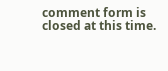comment form is closed at this time.